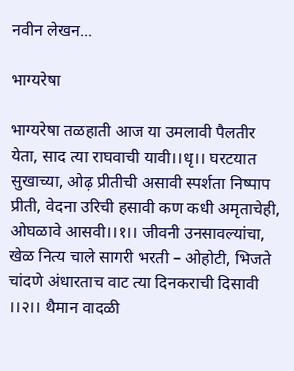नवीन लेखन...

भाग्यरेषा

भाग्यरेषा तळहाती आज या उमलावी पैलतीर येता, साद त्या राघवाची यावी।।धृ।। घरटयात सुखाच्या, ओढ़ प्रीतीची असावी स्पर्शता निष्पाप प्रीती, वेदना उरिची हसावी कण कधी अमृताचेही, ओघळावे आसवी।।१।। जीवनी उनसावल्यांचा, खेळ नित्य चाले सागरी भरती – ओहोटी, भिजते चांदणे अंधारताच वाट त्या दिनकराची दिसावी ।।२।। थैमान वादळी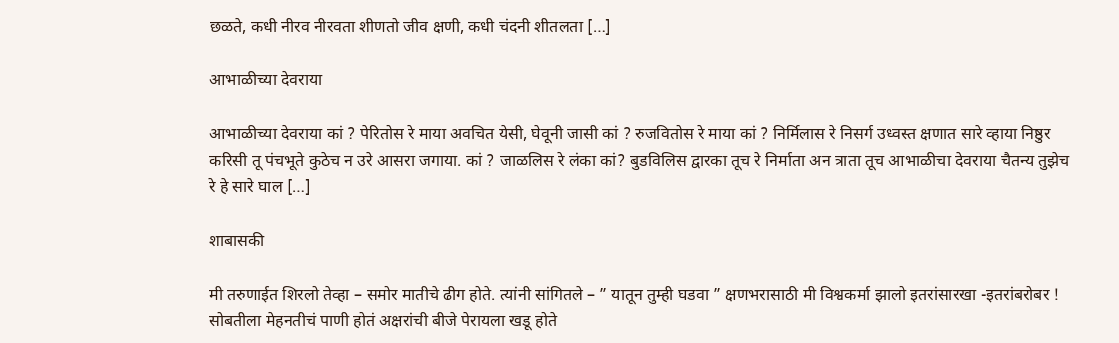छळते, कधी नीरव नीरवता शीणतो जीव क्षणी, कधी चंदनी शीतलता […]

आभाळीच्या देवराया

आभाळीच्या देवराया कां ? पेरितोस रे माया अवचित येसी, घेवूनी जासी कां ? रुजवितोस रे माया कां ? निर्मिलास रे निसर्ग उध्वस्त क्षणात सारे व्हाया निष्ठुर करिसी तू पंचभूते कुठेच न उरे आसरा जगाया. कां ? जाळलिस रे लंका कां? बुडविलिस द्वारका तूच रे निर्माता अन त्राता तूच आभाळीचा देवराया चैतन्य तुझेच रे हे सारे घाल […]

शाबासकी

मी तरुणाईत शिरलो तेव्हा – समोर मातीचे ढीग होते. त्यांनी सांगितले – ” यातून तुम्ही घडवा ” क्षणभरासाठी मी विश्वकर्मा झालो इतरांसारखा -इतरांबरोबर ! सोबतीला मेहनतीचं पाणी होतं अक्षरांची बीजे पेरायला खडू होते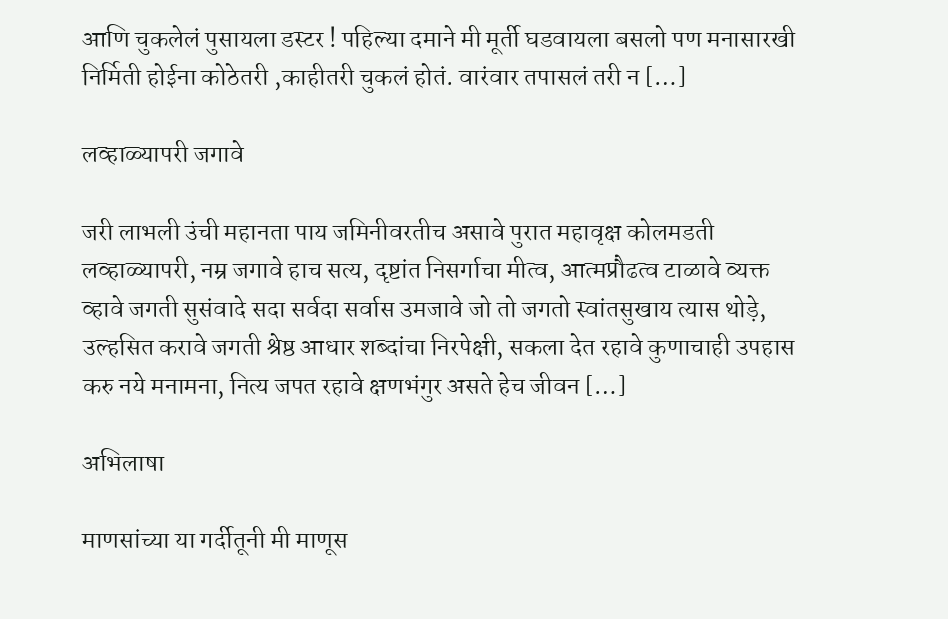आणि चुकलेलं पुसायला डस्टर ! पहिल्या दमाने मी मूर्ती घडवायला बसलो पण मनासारखी निर्मिती होईना कोठेतरी ,काहीतरी चुकलं होतं. वारंवार तपासलं तरी न […]

लव्हाळ्यापरी जगावे

जरी लाभली उंची महानता पाय जमिनीवरतीच असावे पुरात महावृक्ष कोलमडती लव्हाळ्यापरी, नम्र जगावे हाच सत्य, दृष्टांत निसर्गाचा मीत्व, आत्मप्रौढत्व टाळावे व्यक्त व्हावे जगती सुसंवादे सदा सर्वदा सर्वास उमजावे जो तो जगतो स्वांतसुखाय त्यास थोड़े, उल्हसित करावे जगती श्रेष्ठ आधार शब्दांचा निरपेक्षी, सकला देत रहावे कुणाचाही उपहास करु नये मनामना, नित्य जपत रहावे क्षणभंगुर असते हेच जीवन […]

अभिलाषा

माणसांच्या या गर्दीतूनी मी माणूस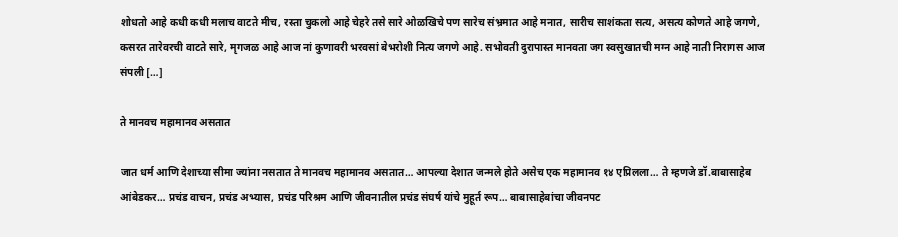शोधतो आहे कधी कधी मलाच वाटते मीच, रस्ता चुकलो आहे चेहरे तसे सारे ओळखिचे पण सारेच संभ्रमात आहे मनात, सारीच साशंकता सत्य, असत्य कोणते आहे जगणे, कसरत तारेवरची वाटते सारे, मृगजळ आहे आज नां कुणावरी भरवसां बेभरोशी नित्य जगणे आहे. सभोवती दुरापास्त मानवता जग स्वसुखातची मग्न आहे नाती निरागस आज संपली […]

ते मानवच महामानव असतात

जात धर्म आणि देशाच्या सीमा ज्यांना नसतात ते मानवच महामानव असतात… आपल्या देशात जन्मले होते असेच एक महामानव १४ एप्रिलला… ते म्हणजे डॉ.बाबासाहेब आंबेडकर… प्रचंड वाचन, प्रचंड अभ्यास, प्रचंड परिश्रम आणि जीवनातील प्रचंड संघर्ष यांचे मुहूर्त रूप… बाबासाहेबांचा जीवनपट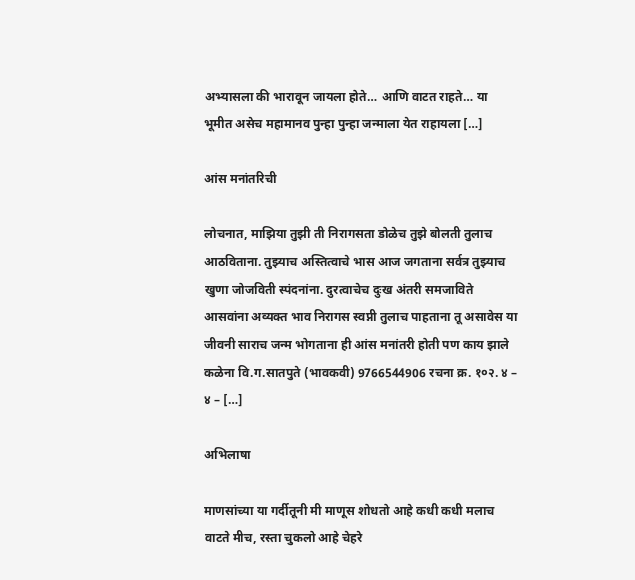अभ्यासला की भारावून जायला होते… आणि वाटत राहते… या भूमीत असेच महामानव पुन्हा पुन्हा जन्माला येत राहायला […]

आंस मनांतरिची

लोचनात, माझिया तुझी ती निरागसता डोळेच तुझे बोलती तुलाच आठविताना. तुझ्याच अस्तित्वाचे भास आज जगताना सर्वत्र तुझ्याच खुणा जोजविती स्पंदनांना. दुरत्वाचेच दुःख अंतरी समजाविते आसवांना अव्यक्त भाव निरागस स्वप्नी तुलाच पाहताना तू असावेस या जीवनी साराच जन्म भोगताना ही आंस मनांतरी होती पण काय झाले कळेना वि.ग.सातपुते (भावकवी) 9766544906 रचना क्र. १०२. ४ – ४ – […]

अभिलाषा

माणसांच्या या गर्दीतूनी मी माणूस शोधतो आहे कधी कधी मलाच वाटते मीच, रस्ता चुकलो आहे चेहरे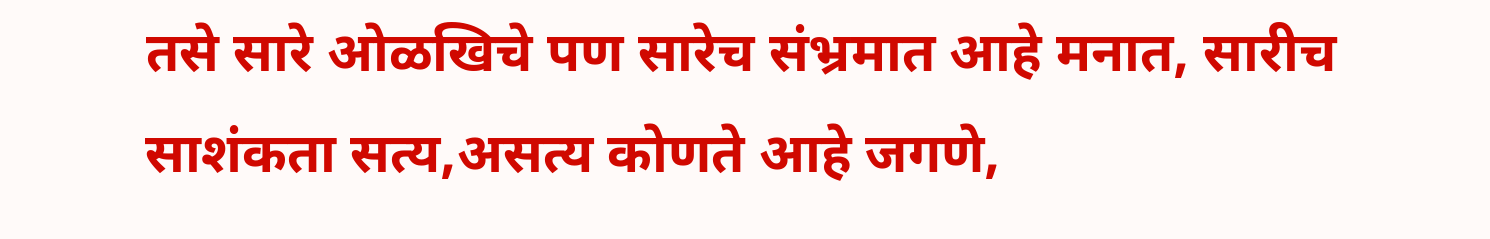तसे सारे ओळखिचे पण सारेच संभ्रमात आहे मनात, सारीच साशंकता सत्य,असत्य कोणते आहे जगणे,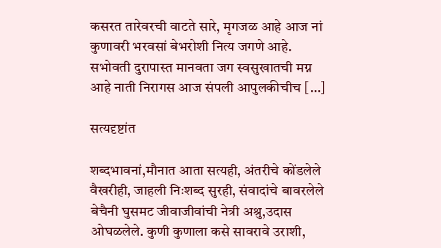कसरत तारेवरची वाटते सारे, मृगजळ आहे आज नां कुणावरी भरवसां बेभरोशी नित्य जगणे आहे. सभोवती दुरापास्त मानवता जग स्वसुखातची मग्न आहे नाती निरागस आज संपली आपुलकीचीच […]

सत्यदृष्टांत

शब्दभावनां,मौनात आता सत्यही, अंतरीचे कोंडलेले वैखरीही, जाहली निःशब्द सुरही, संवादांचे बावरलेले बेचैनी घुसमट जीवाजीवांची नेत्री अश्रु,उदास ओघळलेले. कुणी कुणाला कसे सावरावे उराशी,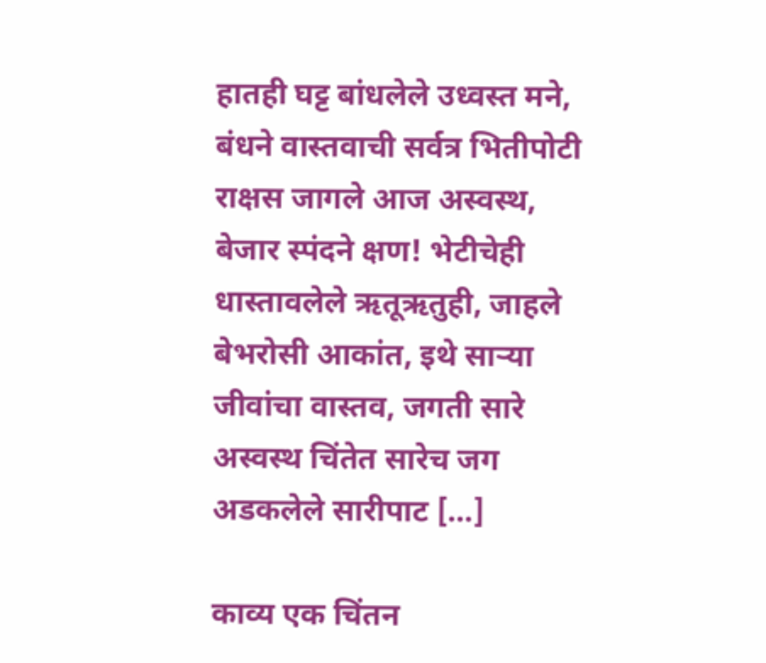हातही घट्ट बांधलेले उध्वस्त मने, बंधने वास्तवाची सर्वत्र भितीपोटी राक्षस जागले आज अस्वस्थ, बेजार स्पंदने क्षण! भेटीचेही धास्तावलेले ऋतूऋतुही, जाहले बेभरोसी आकांत, इथे साऱ्या जीवांचा वास्तव, जगती सारे अस्वस्थ चिंतेत सारेच जग अडकलेले सारीपाट […]

काव्य एक चिंतन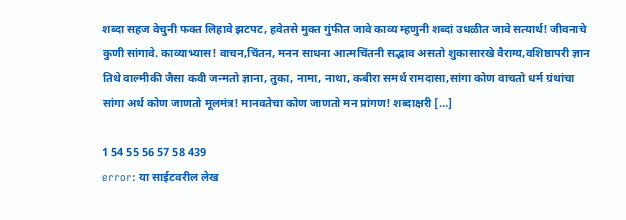शब्दा सहज वेचुनी फक्त लिहावे झटपट, हवेतसे मुक्त गुंफीत जावे काव्य म्हणुनी शब्दां उधळीत जावे सत्यार्थ! जीवनाचे कुणी सांगावे. काव्याभ्यास! वाचन,चिंतन, मनन साधना आत्मचिंतनी सद्भाव असतो शुकासारखे वैराग्य,वशिष्ठापरी ज्ञान तिथे वाल्मीकी जैसा कवी जन्मतो ज्ञाना, तुका, नामा, नाथा, कबीरा समर्थ रामदासा,सांगा कोण वाचतो धर्म ग्रंथांचा सांगा अर्थ कोण जाणतो मूलमंत्र! मानवतेचा कोण जाणतो मन प्रांगण! शब्दाक्षरी […]

1 54 55 56 57 58 439
error: या साईटवरील लेख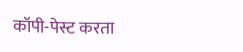कॉपी-पेस्ट करता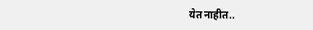येत नाहीत..